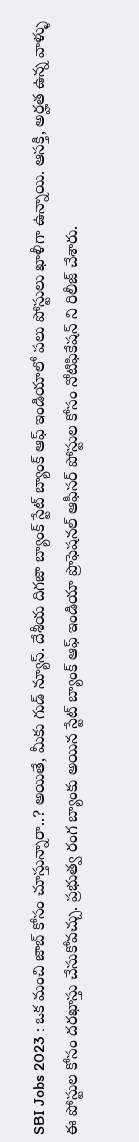SBI Jobs 2023 : ఒక మంచి జాబ్ కోసం చూస్తున్నారా..? అయితే, మీకు గుడ్ న్యూస్. దేశీయ దిగజా బ్యాంక్ స్టేట్ బ్యాంక్ ఆఫ్ ఇండియాలో పలు పోస్టులు ఖాళీగా ఉన్నాయి. ఆసక్తి, అర్హత ఉన్న వాళ్ళు ఈ పోస్టుల కోసం దరఖాస్తు చేసుకోవచ్చు. ప్రభుత్వ రంగ బ్యాంకు అయిన స్టేట్ బ్యాంక్ ఆఫ్ ఇండియా ప్రొఫెషనల్ ఆఫీసర్ పోస్టుల కోసం నోటిఫికేషన్ ని రిలీజ్ చేశారు.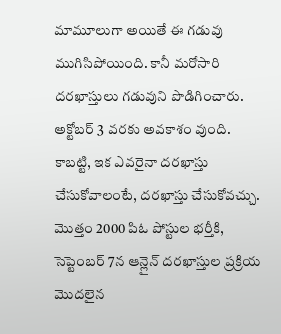మామూలుగా అయితే ఈ గడువు ముగిసిపోయింది. కానీ మరోసారి దరఖాస్తులు గడువుని పొడిగించారు. అక్టోబర్ 3 వరకు అవకాశం వుంది. కాబట్టి, ఇక ఎవరైనా దరఖాస్తు చేసుకోవాలంటే, దరఖాస్తు చేసుకోవచ్చు.
మొత్తం 2000 పిఓ పోస్టుల భర్తీకి, సెప్టెంబర్ 7న ఆన్లైన్ దరఖాస్తుల ప్రక్రియ మొదలైన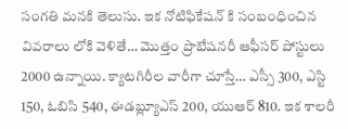సంగతి మనకి తెలుసు. ఇక నోటిఫికేషన్ కి సంబంధించిన వివరాలు లోకి వెళితే… మొత్తం ప్రొబేషనరీ ఆఫీసర్ పోస్టులు 2000 ఉన్నాయి. క్యాటగిరీల వారీగా చూస్తే… ఎస్సీ 300, ఎస్టి 150, ఓబిసి 540, ఈడబ్ల్యూఎస్ 200, యుఆర్ 810. ఇక శాలరీ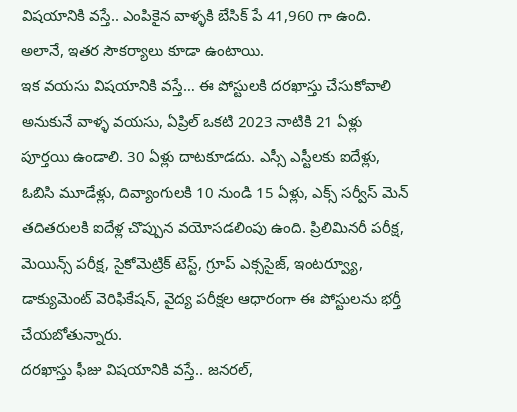విషయానికి వస్తే.. ఎంపికైన వాళ్ళకి బేసిక్ పే 41,960 గా ఉంది. అలానే, ఇతర సౌకర్యాలు కూడా ఉంటాయి.
ఇక వయసు విషయానికి వస్తే… ఈ పోస్టులకి దరఖాస్తు చేసుకోవాలి అనుకునే వాళ్ళ వయసు, ఏప్రిల్ ఒకటి 2023 నాటికి 21 ఏళ్లు పూర్తయి ఉండాలి. 30 ఏళ్లు దాటకూడదు. ఎస్సీ ఎస్టీలకు ఐదేళ్లు, ఓబిసి మూడేళ్లు, దివ్యాంగులకి 10 నుండి 15 ఏళ్లు, ఎక్స్ సర్వీస్ మెన్ తదితరులకి ఐదేళ్ల చొప్పున వయోసడలింపు ఉంది. ప్రిలిమినరీ పరీక్ష, మెయిన్స్ పరీక్ష, సైకోమెట్రిక్ టెస్ట్, గ్రూప్ ఎక్ససైజ్, ఇంటర్వ్యూ, డాక్యుమెంట్ వెరిఫికేషన్, వైద్య పరీక్షల ఆధారంగా ఈ పోస్టులను భర్తీ చేయబోతున్నారు.
దరఖాస్తు ఫీజు విషయానికి వస్తే.. జనరల్,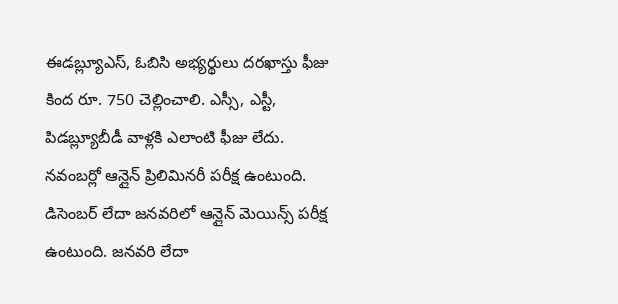ఈడబ్ల్యూఎస్, ఓబిసి అభ్యర్థులు దరఖాస్తు ఫీజు కింద రూ. 750 చెల్లించాలి. ఎస్సీ, ఎస్టీ, పిడబ్ల్యూబీడీ వాళ్లకి ఎలాంటి ఫీజు లేదు. నవంబర్లో ఆన్లైన్ ప్రిలిమినరీ పరీక్ష ఉంటుంది. డిసెంబర్ లేదా జనవరిలో ఆన్లైన్ మెయిన్స్ పరీక్ష ఉంటుంది. జనవరి లేదా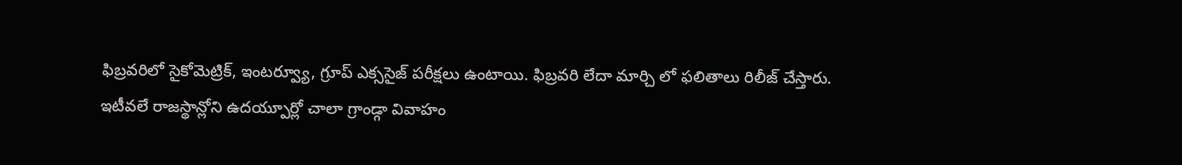ఫిబ్రవరిలో సైకోమెట్రిక్, ఇంటర్వ్యూ, గ్రూప్ ఎక్ససైజ్ పరీక్షలు ఉంటాయి. ఫిబ్రవరి లేదా మార్చి లో ఫలితాలు రిలీజ్ చేస్తారు.
ఇటీవలే రాజస్థాన్లోని ఉదయ్పూర్లో చాలా గ్రాండ్గా వివాహం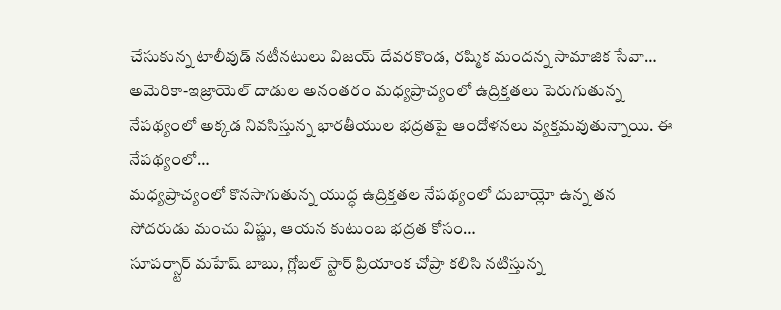చేసుకున్న టాలీవుడ్ నటీనటులు విజయ్ దేవరకొండ, రష్మిక మందన్న సామాజిక సేవా…
అమెరికా-ఇజ్రాయెల్ దాడుల అనంతరం మధ్యప్రాచ్యంలో ఉద్రిక్తతలు పెరుగుతున్న నేపథ్యంలో అక్కడ నివసిస్తున్న భారతీయుల భద్రతపై ఆందోళనలు వ్యక్తమవుతున్నాయి. ఈ నేపథ్యంలో…
మధ్యప్రాచ్యంలో కొనసాగుతున్న యుద్ధ ఉద్రిక్తతల నేపథ్యంలో దుబాయ్లో ఉన్న తన సోదరుడు మంచు విష్ణు, ఆయన కుటుంబ భద్రత కోసం…
సూపర్స్టార్ మహేష్ బాబు, గ్లోబల్ స్టార్ ప్రియాంక చోప్రా కలిసి నటిస్తున్న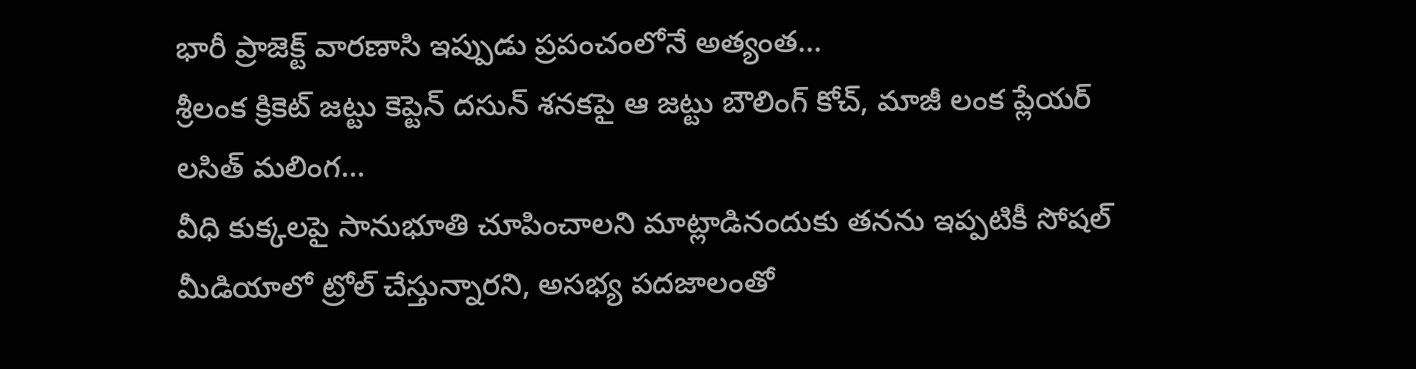భారీ ప్రాజెక్ట్ వారణాసి ఇప్పుడు ప్రపంచంలోనే అత్యంత…
శ్రీలంక క్రికెట్ జట్టు కెప్టెన్ దసున్ శనకపై ఆ జట్టు బౌలింగ్ కోచ్, మాజీ లంక ప్లేయర్ లసిత్ మలింగ…
వీధి కుక్కలపై సానుభూతి చూపించాలని మాట్లాడినందుకు తనను ఇప్పటికీ సోషల్ మీడియాలో ట్రోల్ చేస్తున్నారని, అసభ్య పదజాలంతో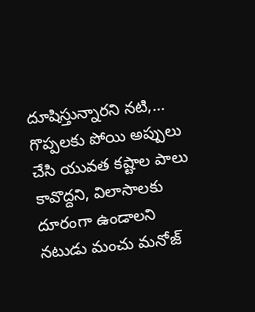దూషిస్తున్నారని నటి,…
గొప్పలకు పోయి అప్పులు చేసి యువత కష్టాల పాలు కావొద్దని, విలాసాలకు దూరంగా ఉండాలని నటుడు మంచు మనోజ్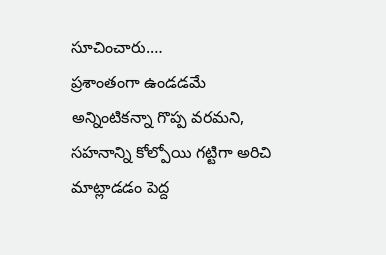సూచించారు.…
ప్రశాంతంగా ఉండడమే అన్నింటికన్నా గొప్ప వరమని, సహనాన్ని కోల్పోయి గట్టిగా అరిచి మాట్లాడడం పెద్ద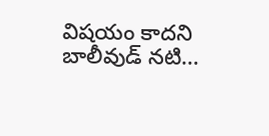విషయం కాదని బాలీవుడ్ నటి…